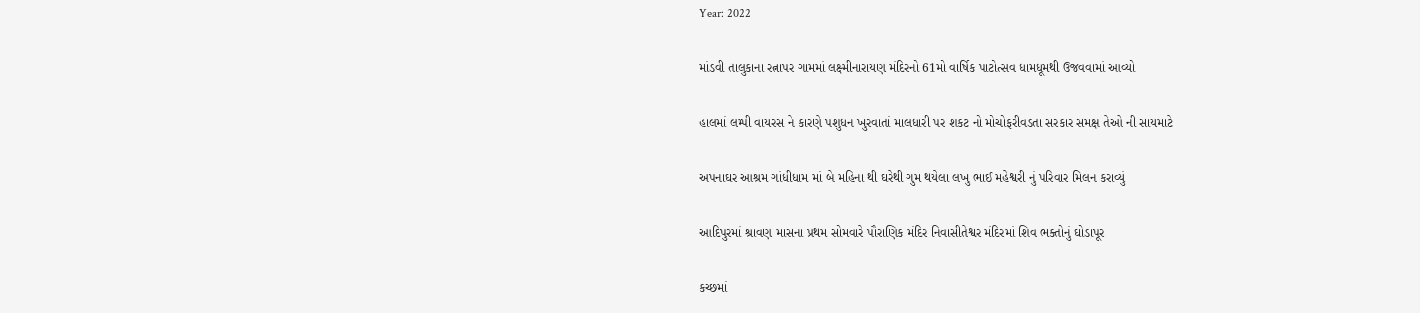Year: 2022

માંડવી તાલુકાના રત્નાપર ગામમાં લક્ષ્મીનારાયણ મંદિરનો 61મો વાર્ષિક પાટોત્સવ ધામધૂમથી ઉજવવામાં આવ્યો

હાલમાં લમ્પી વાયરસ ને કારણે પશુધન ખુરવાતાં માલધારી પર શકટ નો મોચોફરીવડતા સરકાર સમક્ષ તેઓ ની સાયમાટે

અપનાઘર આશ્રમ ગાંધીધામ માં બે મહિના થી ઘરેથી ગુમ થયેલા લખુ ભાઈ મહેશ્વરી નું પરિવાર મિલન કરાવ્યું

આદિપુરમાં શ્રાવણ માસના પ્રથમ સોમવારે પૌરાણિક મંદિર નિવાસીતેશ્વર મંદિરમાં શિવ ભક્તોનું ઘોડાપૂર

કચ્છમાં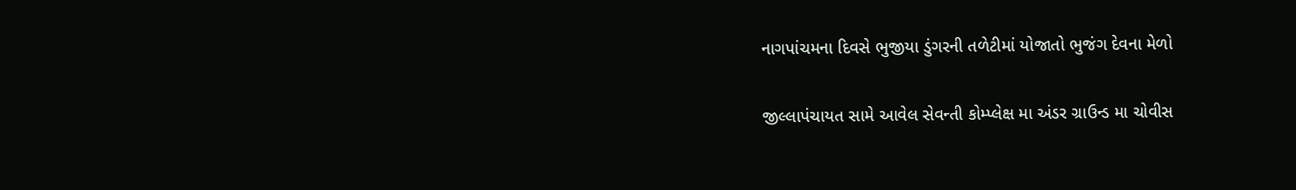નાગપાંચમના દિવસે ભુજીયા ડુંગરની તળેટીમાં યોજાતો ભુજંગ દેવના મેળો

જીલ્લાપંચાયત સામે આવેલ સેવન્તી કોમ્પ્લેક્ષ મા અંડર ગ્રાઉન્ડ મા ચોવીસ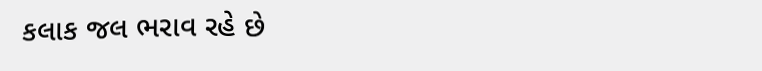કલાક જલ ભરાવ રહે છે